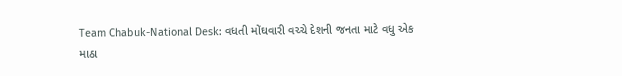Team Chabuk-National Desk: વધતી મોંઘવારી વચ્ચે દેશની જનતા માટે વધુ એક માઠા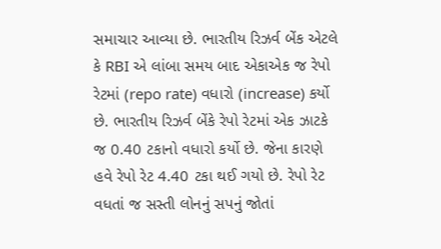સમાચાર આવ્યા છે. ભારતીય રિઝર્વ બેંક એટલે કે RBI એ લાંબા સમય બાદ એકાએક જ રેપો રેટમાં (repo rate) વધારો (increase) કર્યો છે. ભારતીય રિઝર્વ બેંકે રેપો રેટમાં એક ઝાટકે જ 0.40 ટકાનો વધારો કર્યો છે. જેના કારણે હવે રેપો રેટ 4.40 ટકા થઈ ગયો છે. રેપો રેટ વધતાં જ સસ્તી લોનનું સપનું જોતાં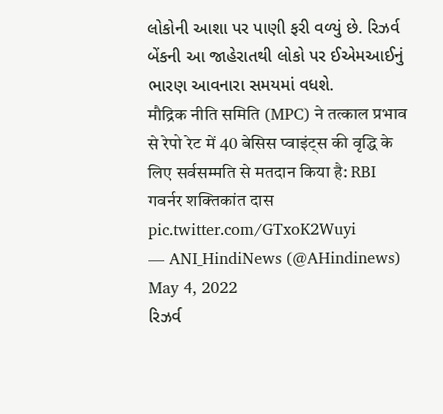લોકોની આશા પર પાણી ફરી વળ્યું છે. રિઝર્વ બેંકની આ જાહેરાતથી લોકો પર ઈએમઆઈનું ભારણ આવનારા સમયમાં વધશે.
मौद्रिक नीति समिति (MPC) ने तत्काल प्रभाव से रेपो रेट में 40 बेसिस प्वाइंट्स की वृद्धि के लिए सर्वसम्मति से मतदान किया है: RBI गवर्नर शक्तिकांत दास pic.twitter.com/GTxoK2Wuyi
— ANI_HindiNews (@AHindinews) May 4, 2022
રિઝર્વ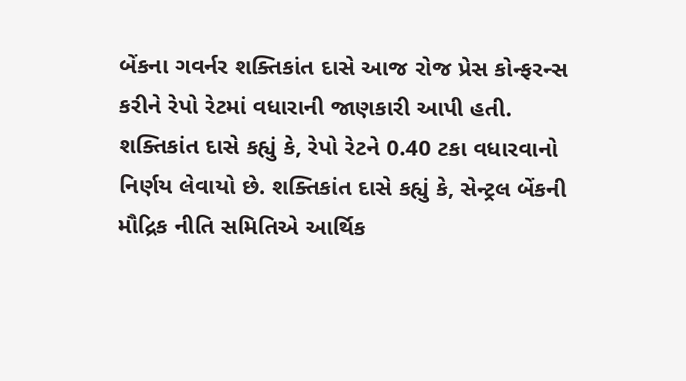બેંકના ગવર્નર શક્તિકાંત દાસે આજ રોજ પ્રેસ કોન્ફરન્સ કરીને રેપો રેટમાં વધારાની જાણકારી આપી હતી. શક્તિકાંત દાસે કહ્યું કે, રેપો રેટને 0.40 ટકા વધારવાનો નિર્ણય લેવાયો છે. શક્તિકાંત દાસે કહ્યું કે, સેન્ટ્રલ બેંકની મૌદ્રિક નીતિ સમિતિએ આર્થિક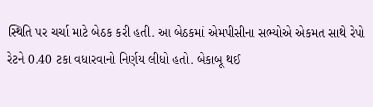સ્થિતિ પર ચર્ચા માટે બેઠક કરી હતી. આ બેઠકમાં એમપીસીના સભ્યોએ એકમત સાથે રેપો રેટને 0.40 ટકા વધારવાનો નિર્ણય લીધો હતો. બેકાબૂ થઈ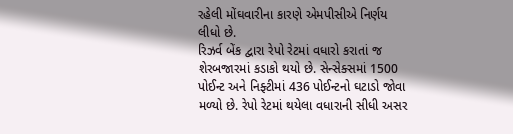રહેલી મોંઘવારીના કારણે એમપીસીએ નિર્ણય લીધો છે.
રિઝર્વ બેંક દ્વારા રેપો રેટમાં વધારો કરાતાં જ શેરબજારમાં કડાકો થયો છે. સેન્સેક્સમાં 1500 પોઈન્ટ અને નિફ્ટીમાં 436 પોઈન્ટનો ઘટાડો જોવા મળ્યો છે. રેપો રેટમાં થયેલા વધારાની સીધી અસર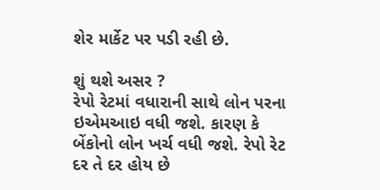શેર માર્કેટ પર પડી રહી છે.

શું થશે અસર ?
રેપો રેટમાં વધારાની સાથે લોન પરના ઇએમઆઇ વધી જશે. કારણ કે બેંકોનો લોન ખર્ચ વધી જશે. રેપો રેટ દર તે દર હોય છે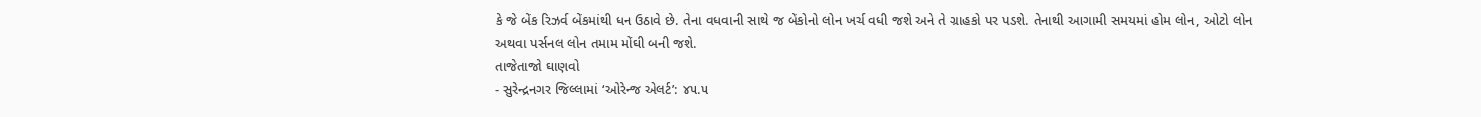કે જે બેંક રિઝર્વ બેંકમાંથી ધન ઉઠાવે છે. તેના વધવાની સાથે જ બેંકોનો લોન ખર્ચ વધી જશે અને તે ગ્રાહકો પર પડશે. તેનાથી આગામી સમયમાં હોમ લોન, ઓટો લોન અથવા પર્સનલ લોન તમામ મોંઘી બની જશે.
તાજેતાજો ઘાણવો
- સુરેન્દ્રનગર જિલ્લામાં ‘ઓરેન્જ એલર્ટ’: ૪૫.૫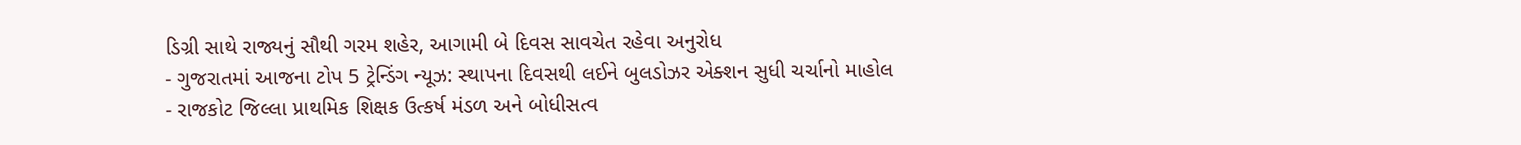ડિગ્રી સાથે રાજ્યનું સૌથી ગરમ શહેર, આગામી બે દિવસ સાવચેત રહેવા અનુરોધ
- ગુજરાતમાં આજના ટોપ 5 ટ્રેન્ડિંગ ન્યૂઝ: સ્થાપના દિવસથી લઈને બુલડોઝર એક્શન સુધી ચર્ચાનો માહોલ
- રાજકોટ જિલ્લા પ્રાથમિક શિક્ષક ઉત્કર્ષ મંડળ અને બોધીસત્વ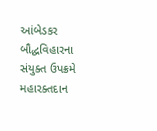આંબેડકર બૌદ્ધવિહારના સંયુક્ત ઉપક્રમે મહારક્તદાન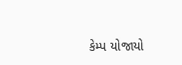કેમ્પ યોજાયો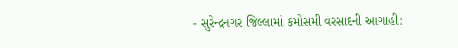- સુરેન્દ્રનગર જિલ્લામાં કમોસમી વરસાદની આગાહી: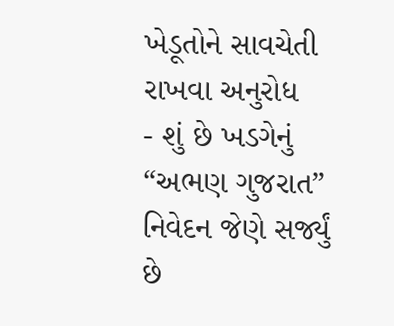ખેડૂતોને સાવચેતી રાખવા અનુરોધ
- શું છે ખડગેનું “અભણ ગુજરાત” નિવેદન જેણે સર્જ્યું છે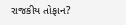રાજકીય તોફાન?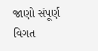જાણો સંપૂર્ણ વિગત